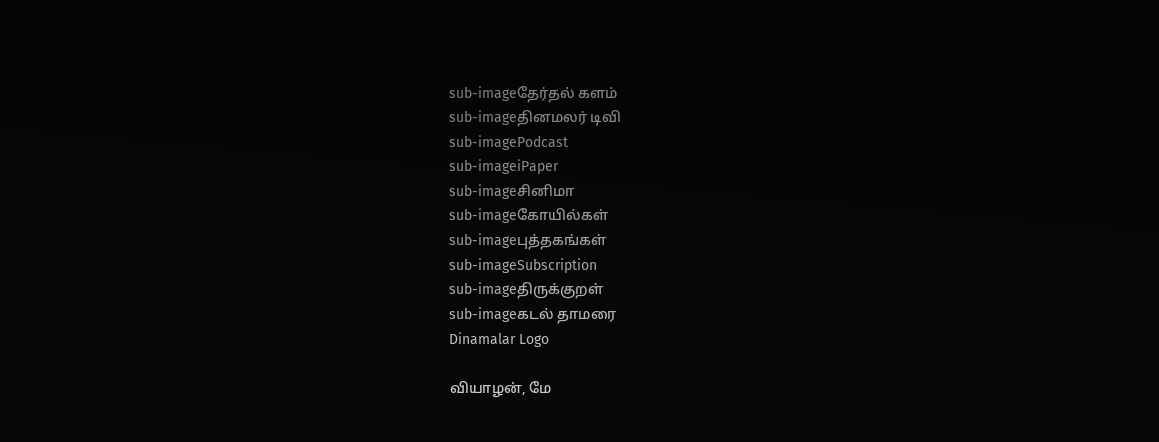sub-imageதேர்தல் களம்
sub-imageதினமலர் டிவி
sub-imagePodcast
sub-imageiPaper
sub-imageசினிமா
sub-imageகோயில்கள்
sub-imageபுத்தகங்கள்
sub-imageSubscription
sub-imageதிருக்குறள்
sub-imageகடல் தாமரை
Dinamalar Logo

வியாழன், மே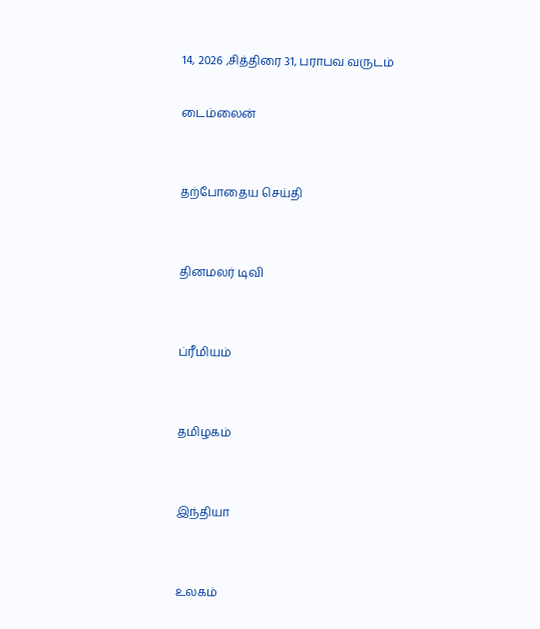14, 2026 ,சித்திரை 31, பராபவ வருடம்

டைம்லைன்


தற்போதைய செய்தி


தினமலர் டிவி


ப்ரீமியம்


தமிழகம்


இந்தியா


உலகம்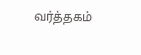வர்த்தகம்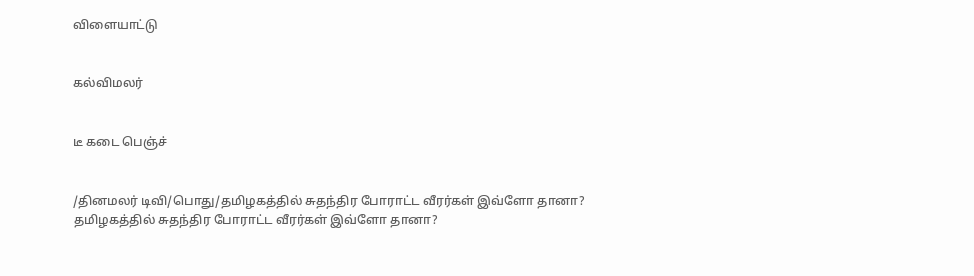விளையாட்டு


கல்விமலர்


டீ கடை பெஞ்ச்


/தினமலர் டிவி/பொது/தமிழகத்தில் சுதந்திர போராட்ட வீரர்கள் இவ்ளோ தானா?
தமிழகத்தில் சுதந்திர போராட்ட வீரர்கள் இவ்ளோ தானா?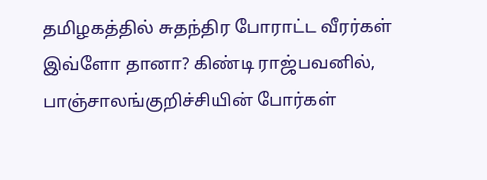தமிழகத்தில் சுதந்திர போராட்ட வீரர்கள் இவ்ளோ தானா? கிண்டி ராஜ்பவனில், பாஞ்சாலங்குறிச்சியின் போர்கள்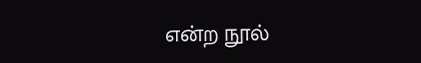என்ற நூல்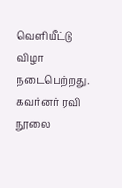வெளியீட்டு விழா நடைபெற்றது. கவர்னர் ரவி நூலை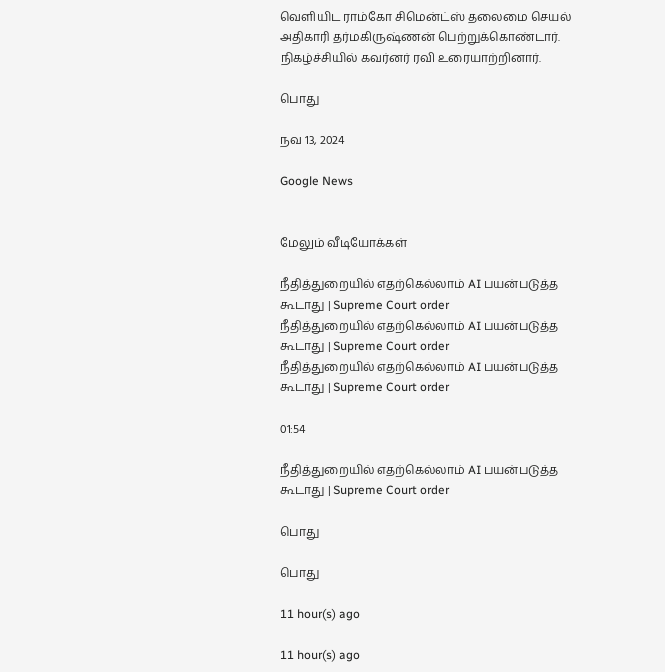வெளியிட ராம்கோ சிமென்ட்ஸ் தலைமை செயல் அதிகாரி தர்மகிருஷ்ணன் பெற்றுக்கொண்டார். நிகழ்ச்சியில் கவர்னர் ரவி உரையாற்றினார்.

பொது

நவ 13, 2024

Google News


மேலும் வீடியோக்கள்

நீதித்துறையில் எதற்கெல்லாம் AI பயன்படுத்த கூடாது | Supreme Court order
நீதித்துறையில் எதற்கெல்லாம் AI பயன்படுத்த கூடாது | Supreme Court order
நீதித்துறையில் எதற்கெல்லாம் AI பயன்படுத்த கூடாது | Supreme Court order

01:54

நீதித்துறையில் எதற்கெல்லாம் AI பயன்படுத்த கூடாது | Supreme Court order

பொது

பொது

11 hour(s) ago

11 hour(s) ago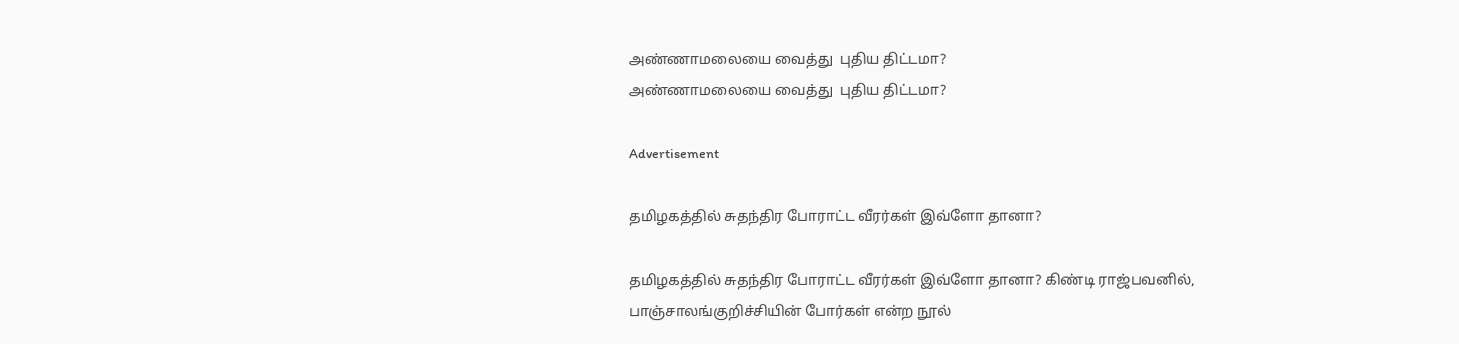அண்ணாமலையை வைத்து  புதிய திட்டமா?
அண்ணாமலையை வைத்து  புதிய திட்டமா?

Advertisement

தமிழகத்தில் சுதந்திர போராட்ட வீரர்கள் இவ்ளோ தானா?

தமிழகத்தில் சுதந்திர போராட்ட வீரர்கள் இவ்ளோ தானா? கிண்டி ராஜ்பவனில், பாஞ்சாலங்குறிச்சியின் போர்கள் என்ற நூல்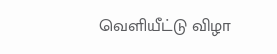வெளியீட்டு விழா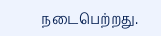நடைபெற்றது.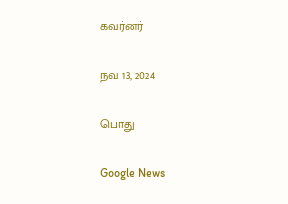கவர்னர்

நவ 13, 2024

பொது

Google News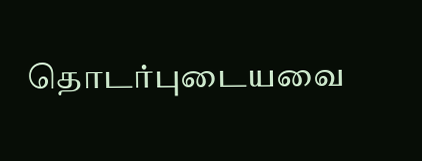தொடர்புடையவை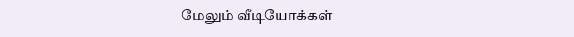மேலும் வீடியோக்கள்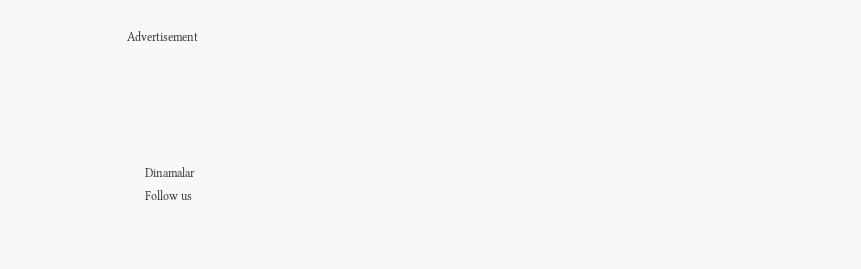Advertisement





      Dinamalar
      Follow us